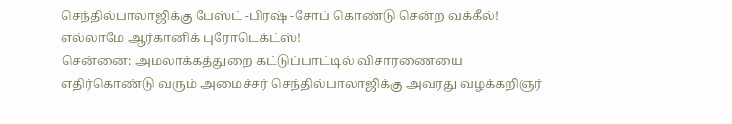செந்தில்பாலாஜிக்கு பேஸ்ட் -பிரஷ் -சோப் கொண்டு சென்ற வக்கீல்! எல்லாமே ஆர்கானிக் புரோடெக்ட்ஸ்!
சென்னை: அமலாக்கத்துறை கட்டுப்பாட்டில் விசாரணையை எதிர்கொண்டு வரும் அமைச்சர் செந்தில்பாலாஜிக்கு அவரது வழக்கறிஞர்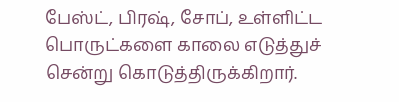பேஸ்ட், பிரஷ், சோப், உள்ளிட்ட பொருட்களை காலை எடுத்துச் சென்று கொடுத்திருக்கிறார்.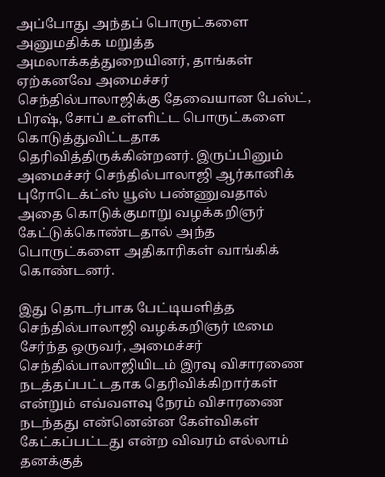அப்போது அந்தப் பொருட்களை அனுமதிக்க மறுத்த அமலாக்கத்துறையினர், தாங்கள் ஏற்கனவே அமைச்சர் செந்தில்பாலாஜிக்கு தேவையான பேஸ்ட், பிரஷ், சோப் உள்ளிட்ட பொருட்களை கொடுத்துவிட்டதாக தெரிவித்திருக்கின்றனர். இருப்பினும் அமைச்சர் செந்தில்பாலாஜி ஆர்கானிக் புரோடெக்ட்ஸ் யூஸ் பண்ணுவதால் அதை கொடுக்குமாறு வழக்கறிஞர் கேட்டுக்கொண்டதால் அந்த பொருட்களை அதிகாரிகள் வாங்கிக் கொண்டனர்.

இது தொடர்பாக பேட்டியளித்த செந்தில்பாலாஜி வழக்கறிஞர் டீமை சேர்ந்த ஒருவர், அமைச்சர் செந்தில்பாலாஜியிடம் இரவு விசாரணை நடத்தப்பட்டதாக தெரிவிக்கிறார்கள் என்றும் எவ்வளவு நேரம் விசாரணை நடந்தது என்னென்ன கேள்விகள் கேட்கப்பட்டது என்ற விவரம் எல்லாம் தனக்குத்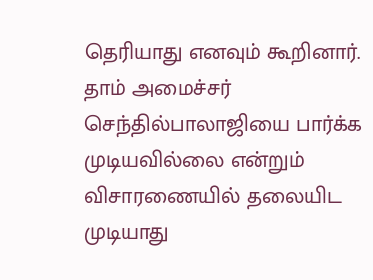தெரியாது எனவும் கூறினார்.
தாம் அமைச்சர் செந்தில்பாலாஜியை பார்க்க முடியவில்லை என்றும் விசாரணையில் தலையிட முடியாது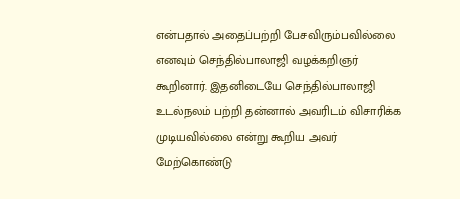என்பதால் அதைப்பற்றி பேசவிரும்பவில்லை எனவும் செந்தில்பாலாஜி வழக்கறிஞர் கூறினார். இதனிடையே செந்தில்பாலாஜி உடல்நலம் பற்றி தன்னால் அவரிடம் விசாரிக்க முடியவில்லை என்று கூறிய அவர் மேற்கொண்டு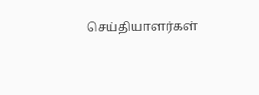செய்தியாளர்கள்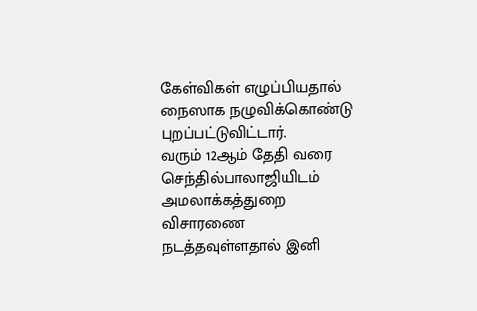கேள்விகள் எழுப்பியதால் நைஸாக நழுவிக்கொண்டு புறப்பட்டுவிட்டார்.
வரும் 12ஆம் தேதி வரை செந்தில்பாலாஜியிடம் அமலாக்கத்துறை விசாரணை நடத்தவுள்ளதால் இனி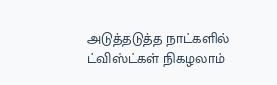அடுத்தடுத்த நாட்களில் ட்விஸ்ட்கள் நிகழலாம்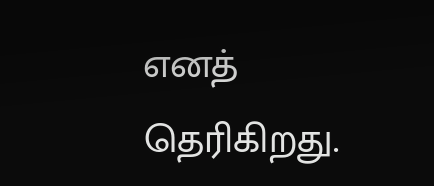எனத் தெரிகிறது.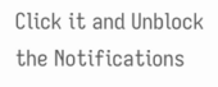Click it and Unblock the Notifications